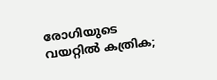രോഗിയുടെ വയറ്റിൽ കത്രിക;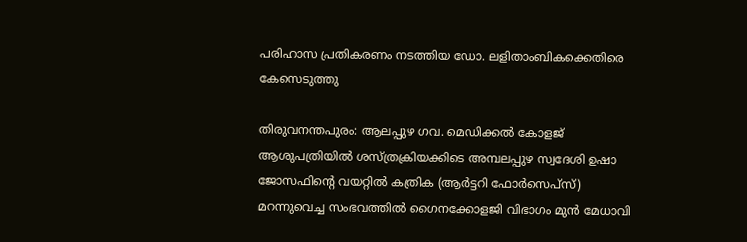പരിഹാസ പ്രതികരണം നടത്തിയ ഡോ. ലളിതാംബികക്കെതിരെ കേസെടുത്തു

തിരുവനന്തപുരം: ആലപ്പുഴ ഗവ. മെഡിക്കൽ കോളജ് ആശുപത്രിയിൽ ശസ്ത്രക്രിയക്കിടെ അമ്പലപ്പുഴ സ്വദേശി ഉഷാ ജോസഫിന്‍റെ വയറ്റിൽ കത്രിക (ആർട്ടറി ഫോർസെപ്സ്) മറന്നുവെച്ച സംഭവത്തിൽ ഗൈനക്കോളജി വിഭാഗം മുൻ മേധാവി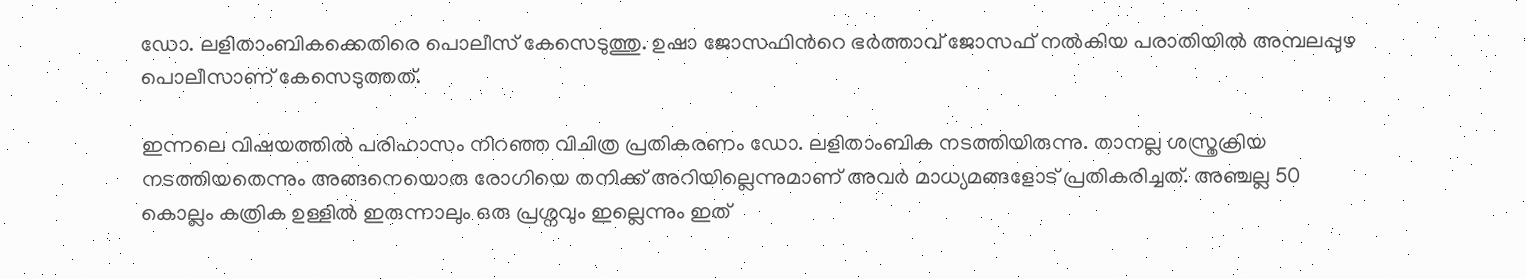ഡോ. ലളിതാംബികക്കെതിരെ പൊലീസ് കേസെടുത്തു. ഉഷാ ജോസഫിന്‍റെ ഭർത്താവ് ജോസഫ് നൽകിയ പരാതിയിൽ അമ്പലപ്പുഴ പൊലീസാണ് കേസെടുത്തത്.

ഇന്നലെ വിഷയത്തില്‍ പരിഹാസം നിറഞ്ഞ വിചിത്ര പ്രതികരണം ഡോ. ലളിതാംബിക നടത്തിയിരുന്നു. താനല്ല ശസ്ത്രക്രിയ നടത്തിയതെന്നും അങ്ങനെയൊരു രോഗിയെ തനിക്ക് അറിയില്ലെന്നുമാണ് അവര്‍ മാധ്യമങ്ങളോട് പ്രതികരിച്ചത്. അഞ്ചല്ല 50 കൊല്ലം കത്രിക ഉള്ളില്‍ ഇരുന്നാലും ഒരു പ്രശ്നവും ഇല്ലെന്നും ഇത്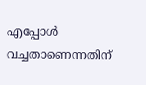എപ്പോള്‍ വച്ചതാണെന്നതിന്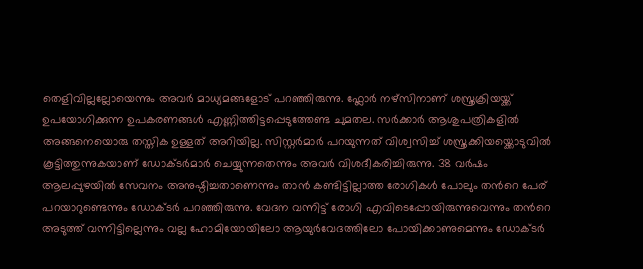തെളിവില്ലല്ലോയെന്നും അവര്‍ മാധ്യമങ്ങളോട് പറഞ്ഞിരുന്നു. ഫ്ലോര്‍ നഴ്സിനാണ് ശസ്ത്രക്രിയയ്ക്ക് ഉപയോഗിക്കുന്ന ഉപകരണങ്ങള്‍ എണ്ണിത്തിട്ടപ്പെടുത്തേണ്ട ചുമതല. സര്‍ക്കാര്‍ ആശുപത്രികളില്‍ അങ്ങനെയൊരു തസ്തിക ഉള്ളത് അറിയില്ല. സിസ്റ്റര്‍മാര്‍ പറയുന്നത് വിശ്വസിച്ച് ശസ്ത്രക്കിയയ്ക്കൊടുവില്‍ കൂട്ടിത്തുന്നുകയാണ് ഡോക്ടര്‍മാര്‍ ചെയ്യുന്നതെന്നും അവര്‍ വിശദീകരിച്ചിരുന്നു. 38 വർഷം ആലപ്പുഴയില്‍ സേവനം അനുഷ്ഠിച്ചതാണെന്നും താന്‍ കണ്ടിട്ടില്ലാത്ത രോഗികള്‍ പോലും തന്‍റെ പേര് പറയാറുണ്ടെന്നും ഡോക്ടർ പറഞ്ഞിരുന്നു. വേദന വന്നിട്ട് രോഗി എവിടെപ്പോയിരുന്നുവെന്നും തന്‍റെ അടുത്ത് വന്നിട്ടില്ലെന്നും വല്ല ഹോമിയോയിലോ ആയുര്‍വേദത്തിലോ പോയിക്കാണുമെന്നും ഡോക്ടർ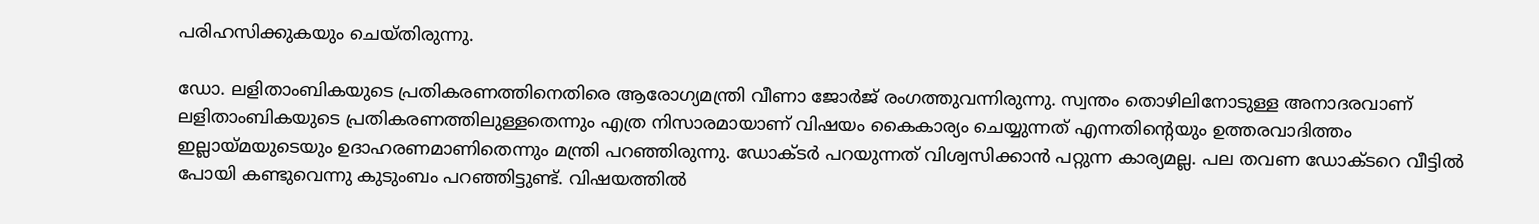പരിഹസിക്കുകയും ചെയ്തിരുന്നു.

ഡോ. ലളിതാംബികയുടെ പ്രതികരണത്തിനെതിരെ ആരോഗ്യമന്ത്രി വീണാ ജോര്‍ജ് രംഗത്തുവന്നിരുന്നു. സ്വന്തം തൊഴിലിനോടുള്ള അനാദരവാണ് ലളിതാംബികയുടെ പ്രതികരണത്തിലുള്ളതെന്നും എത്ര നിസാരമായാണ് വിഷയം കൈകാര്യം ചെയ്യുന്നത് എന്നതിന്റെയും ഉത്തരവാദിത്തം ഇല്ലായ്മയുടെയും ഉദാഹരണമാണിതെന്നും മന്ത്രി പറഞ്ഞിരുന്നു. ഡോക്ടര്‍ പറയുന്നത് വിശ്വസിക്കാന്‍ പറ്റുന്ന കാര്യമല്ല. പല തവണ ഡോക്ടറെ വീട്ടില്‍ പോയി കണ്ടുവെന്നു കുടുംബം പറഞ്ഞിട്ടുണ്ട്. വിഷയത്തില്‍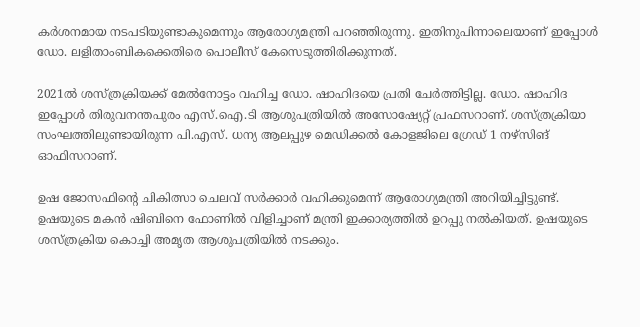കര്‍ശനമായ നടപടിയുണ്ടാകുമെന്നും ആരോഗ്യമന്ത്രി പറഞ്ഞിരുന്നു. ഇതിനുപിന്നാലെയാണ് ഇപ്പോള്‍ ഡോ. ലളിതാംബികക്കെതിരെ പൊലീസ് കേസെടുത്തിരിക്കുന്നത്.

2021ൽ ശസ്ത്രക്രിയക്ക് മേൽനോട്ടം വഹിച്ച ഡോ. ഷാഹിദയെ പ്രതി ചേർത്തിട്ടില്ല. ഡോ. ഷാഹിദ ഇപ്പോൾ തിരുവനന്തപുരം എസ്.ഐ.ടി ആശുപത്രിയിൽ അസോഷ്യേറ്റ് പ്രഫസറാണ്. ശസ്ത്രക്രിയാ സംഘത്തിലുണ്ടായിരുന്ന പി.എസ്. ധന്യ ആലപ്പുഴ മെഡിക്കൽ കോളജിലെ ഗ്രേഡ് 1 നഴ്സിങ് ഓഫിസറാണ്.

ഉഷ ജോസഫിന്‍റെ ചികിത്സാ ചെലവ് സര്‍ക്കാര്‍ വഹിക്കുമെന്ന് ആരോഗ്യമന്ത്രി അറിയിച്ചിട്ടുണ്ട്. ഉഷയുടെ മകന്‍ ഷിബിനെ ഫോണില്‍ വിളിച്ചാണ് മന്ത്രി ഇക്കാര്യത്തില്‍ ഉറപ്പു നല്‍കിയത്. ഉഷയുടെ ശസ്ത്രക്രിയ കൊച്ചി അമൃത ആശുപത്രിയില്‍ നടക്കും.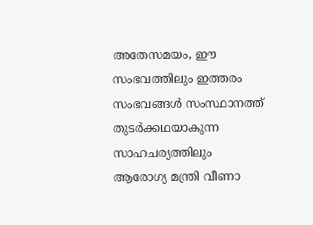അതേസമയം, ഈ സംഭവത്തിലും ഇത്തരം സംഭവങ്ങൾ സംസ്ഥാനത്ത് തുടർക്കഥയാകുന്ന സാഹചര്യത്തിലും ആരോഗ്യ മന്ത്രി വീണാ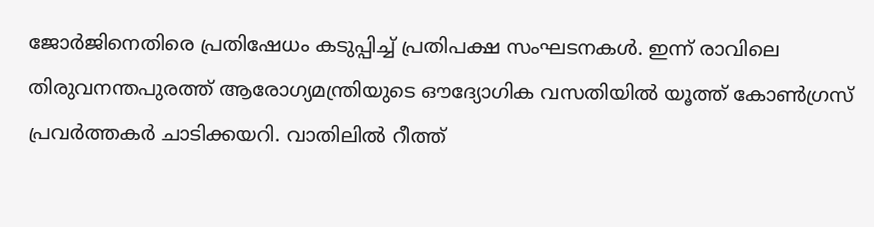ജോർജിനെതിരെ പ്രതിഷേധം കടുപ്പിച്ച് പ്രതിപക്ഷ സംഘടനകൾ. ഇന്ന് രാവിലെ തിരുവനന്തപുരത്ത് ആരോഗ്യമന്ത്രിയുടെ ഔദ്യോഗിക വസതിയിൽ യൂത്ത് കോൺഗ്രസ് പ്രവർത്തകർ ചാടിക്കയറി. വാതിലിൽ റീത്ത്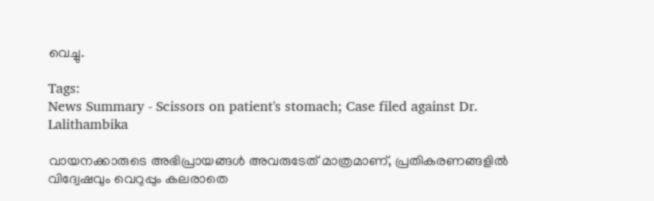വെച്ചു.

Tags:
News Summary - Scissors on patient's stomach; Case filed against Dr. Lalithambika

വായനക്കാരുടെ അഭിപ്രായങ്ങള്‍ അവരുടേത് മാത്രമാണ്, പ്രതികരണങ്ങളിൽ വിദ്വേഷവും വെറുപ്പും കലരാതെ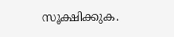സൂക്ഷിക്കുക.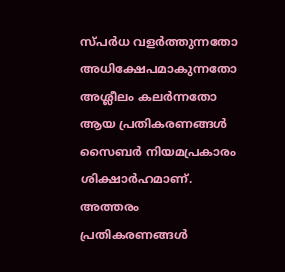സ്പർധ വളർത്തുന്നതോ അധിക്ഷേപമാകുന്നതോ അശ്ലീലം കലർന്നതോ ആയ പ്രതികരണങ്ങൾ സൈബർ നിയമപ്രകാരം ശിക്ഷാർഹമാണ്. അത്തരം പ്രതികരണങ്ങൾ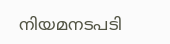നിയമനടപടി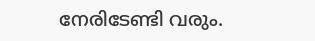നേരിടേണ്ടി വരും.